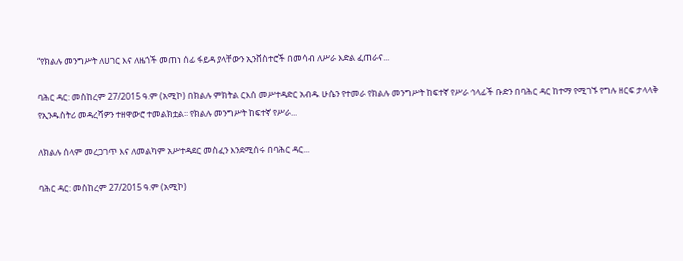“የክልሉ መንግሥት ለሀገር እና ለዜጎች መጠነ ሰፊ ፋይዳ ያላቸውን ኢንቨስተሮች በመሳብ ለሥራ እድል ፈጠራና...

ባሕር ዳር: መስከረም 27/2015 ዓ.ም (አሚኮ) በክልሉ ምክትል ርእሰ መሥተዳድር አብዱ ሁሴን የተመራ የክልሉ መንግሥት ከፍተኛ የሥራ ኅላፊች ቡድን በባሕር ዳር ከተማ የሚገኙ የግሉ ዘርፍ ታላላቅ የኢንዱስትሪ መዳረሻዎን ተዘዋውሮ ተመልክቷል፡፡ የክልሉ መንግሥት ከፍተኛ የሥራ...

ለክልሉ ሰላም መረጋገጥ እና ለመልካም አሥተዳደር መስፈን እንደሚሰሩ በባሕር ዳር...

ባሕር ዳር: መስከረም 27/2015 ዓ.ም (አሚኮ)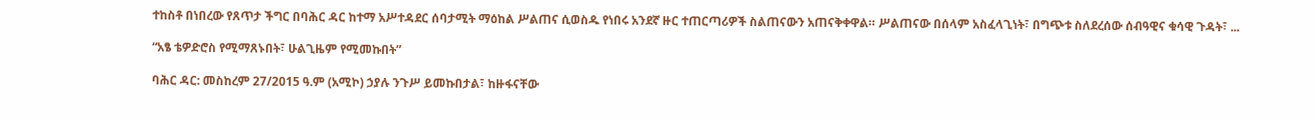ተከስቶ በነበረው የጸጥታ ችግር በባሕር ዳር ከተማ አሥተዳደር ሰባታሚት ማዕከል ሥልጠና ሲወስዱ የነበሩ አንደኛ ዙር ተጠርጣሪዎች ስልጠናውን አጠናቅቀዋል። ሥልጠናው በሰላም አስፈላጊነት፣ በግጭቱ ስለደረሰው ሰብዓዊና ቁሳዊ ጉዳት፣ ...

“አፄ ቴዎድሮስ የሚማጸኑበት፣ ሁልጊዜም የሚመኩበት”

ባሕር ዳር: መስከረም 27/2015 ዓ.ም (አሚኮ) ኃያሉ ንጉሥ ይመኩበታል፣ ከዙፋናቸው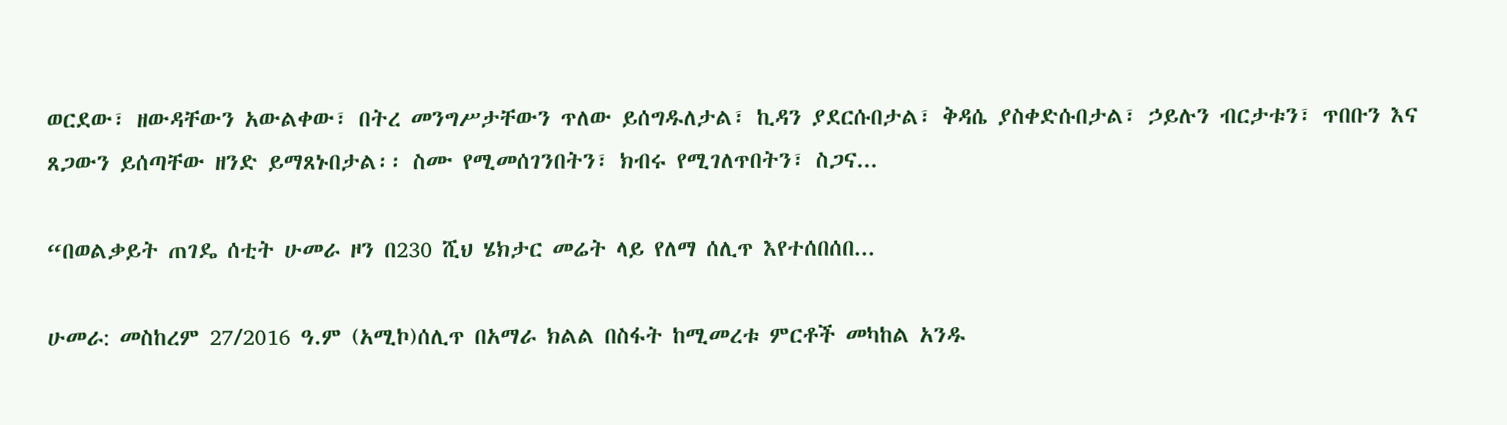ወርደው፣ ዘውዳቸውን አውልቀው፣ በትረ መንግሥታቸውን ጥለው ይሰግዱለታል፣ ኪዳን ያደርሱበታል፣ ቅዳሴ ያስቀድሱበታል፣ ኃይሉን ብርታቱን፣ ጥበቡን እና ጸጋውን ይሰጣቸው ዘንድ ይማጸኑበታል፡፡ ስሙ የሚመሰገንበትን፣ ክብሩ የሚገለጥበትን፣ ስጋና...

“በወልቃይት ጠገዴ ሰቲት ሁመራ ዞን በ230 ሺህ ሄክታር መሬት ላይ የለማ ሰሊጥ እየተሰበሰበ...

ሁመራ: መስከረም 27/2016 ዓ.ም (አሚኮ)ሰሊጥ በአማራ ክልል በስፋት ከሚመረቱ ምርቶች መካከል አንዱ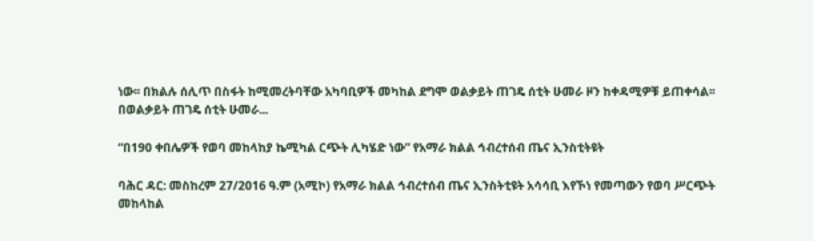ነው፡፡ በክልሉ ሰሊጥ በስፋት ከሚመረትባቸው አካባቢዎች መካከል ደግሞ ወልቃይት ጠገዴ ሰቲት ሁመራ ዞን ከቀዳሚዎቹ ይጠቀሳል፡፡ በወልቃይት ጠገዴ ሰቲት ሁመራ...

“በ190 ቀበሌዎች የወባ መከላከያ ኬሚካል ርጭት ሊካሄድ ነው” የአማራ ክልል ኅብረተሰብ ጤና ኢንስቲትዩት

ባሕር ዳር: መስከረም 27/2016 ዓ.ም (አሚኮ) የአማራ ክልል ኅብረተሰብ ጤና ኢንስትቲዩት አሳሳቢ እየኾነ የመጣውን የወባ ሥርጭት መከላከል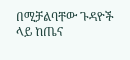በሚቻልባቸው ጉዳዮች ላይ ከጤና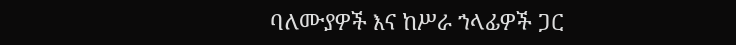ባለሙያዎች እና ከሥራ ኀላፊዎች ጋር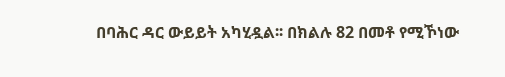በባሕር ዳር ውይይት አካሂዷል፡፡ በክልሉ 82 በመቶ የሚኾነው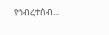የኅብረተሰብ...